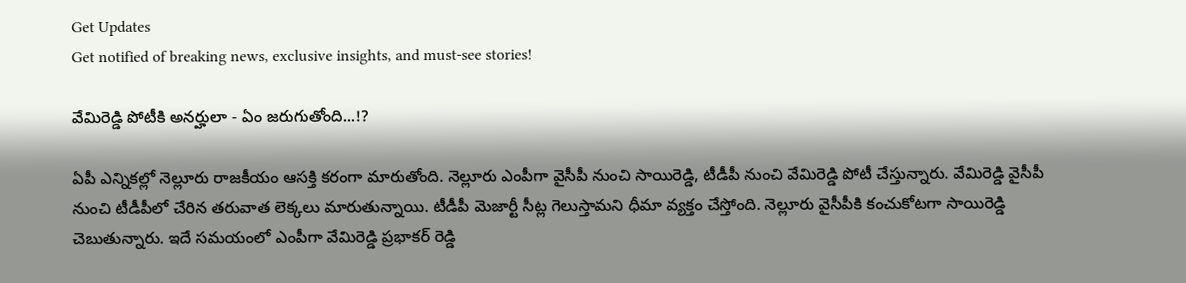Get Updates
Get notified of breaking news, exclusive insights, and must-see stories!

వేమిరెడ్డి పోటీకి అనర్హులా - ఏం జరుగుతోంది...!?

ఏపీ ఎన్నికల్లో నెల్లూరు రాజకీయం ఆసక్తి కరంగా మారుతోంది. నెల్లూరు ఎంపీగా వైసీపీ నుంచి సాయిరెడ్డి, టీడీపీ నుంచి వేమిరెడ్డి పోటీ చేస్తున్నారు. వేమిరెడ్డి వైసీపీ నుంచి టీడీపీలో చేరిన తరువాత లెక్కలు మారుతున్నాయి. టీడీపీ మెజార్టీ సీట్ల గెలుస్తామని ధీమా వ్యక్తం చేస్తోంది. నెల్లూరు వైసీపీకి కంచుకోటగా సాయిరెడ్డి చెబుతున్నారు. ఇదే సమయంలో ఎంపీగా వేమిరెడ్డి ప్రభాకర్ రెడ్డి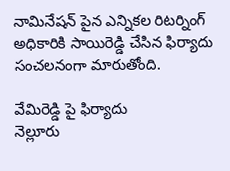నామినేషన్ పైన ఎన్నికల రిటర్నింగ్ అధికారికి సాయిరెడ్డి చేసిన ఫిర్యాదు సంచలనంగా మారుతోంది.

వేమిరెడ్డి పై ఫిర్యాదు
నెల్లూరు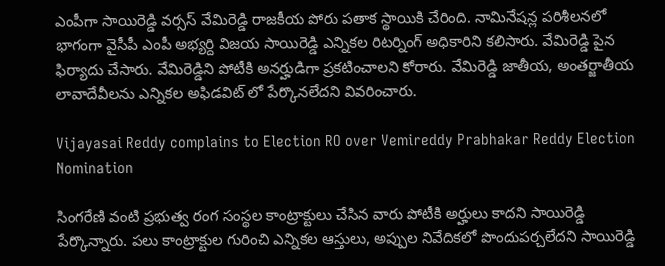ఎంపీగా సాయిరెడ్డి వర్సస్ వేమిరెడ్డి రాజకీయ పోరు పతాక స్థాయికి చేరింది. నామినేషన్ల పరిశీలనలో భాగంగా వైసీపీ ఎంపీ అభ్యర్ది విజయ సాయిరెడ్డి ఎన్నికల రిటర్నింగ్ అధికారిని కలిసారు. వేమిరెడ్డి పైన ఫిర్యాదు చేసారు. వేమిరెడ్డిని పోటీకి అనర్హుడిగా ప్రకటించాలని కోరారు. వేమిరెడ్డి జాతీయ, అంతర్జాతీయ లావాదేవీలను ఎన్నికల అఫిడవిట్ లో పేర్కొనలేదని వివరించారు.

Vijayasai Reddy complains to Election RO over Vemireddy Prabhakar Reddy Election Nomination

సింగరేణి వంటి ప్రభుత్వ రంగ సంస్థల కాంట్రాక్టులు చేసిన వారు పోటీకి అర్హులు కాదని సాయిరెడ్డి పేర్కొన్నారు. పలు కాంట్రాక్టుల గురించి ఎన్నికల ఆస్తులు, అప్పుల నివేదికలో పొందుపర్చలేదని సాయిరెడ్డి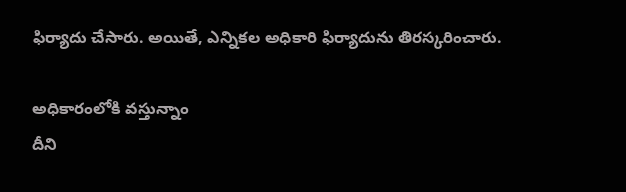ఫిర్యాదు చేసారు. అయితే, ఎన్నికల అధికారి ఫిర్యాదును తిరస్కరించారు.

అధికారంలోకి వస్తున్నాం
దీని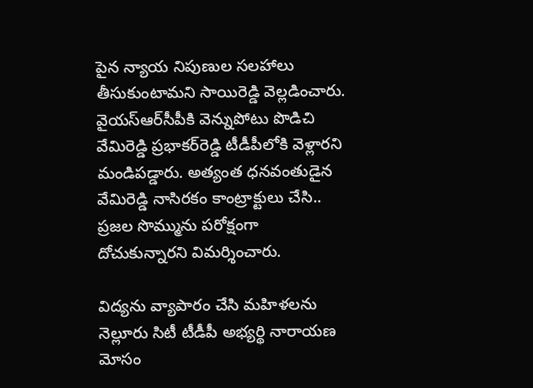పైన న్యాయ నిపుణుల సలహాలు తీసుకుంటామని సాయిరెడ్డి వెల్లడించారు. వైయ‌స్ఆర్‌సీపీకి వెన్నుపోటు పొడిచి వేమిరెడ్డి ప్రభాకర్‌రెడ్డి టీడీపీలోకి వెళ్లారని మండిపడ్డారు. అత్యంత ధనవంతుడైన వేమిరెడ్డి నాసిరకం కాంట్రాక్టులు చేసి.. ప్రజల సొమ్మును పరోక్షంగా దోచుకున్నారని విమర్శించారు.

విద్యను వ్యాపారం చేసి మహిళలను నెల్లూరు సిటీ టీడీపీ అభ్యర్థి నారాయణ మోసం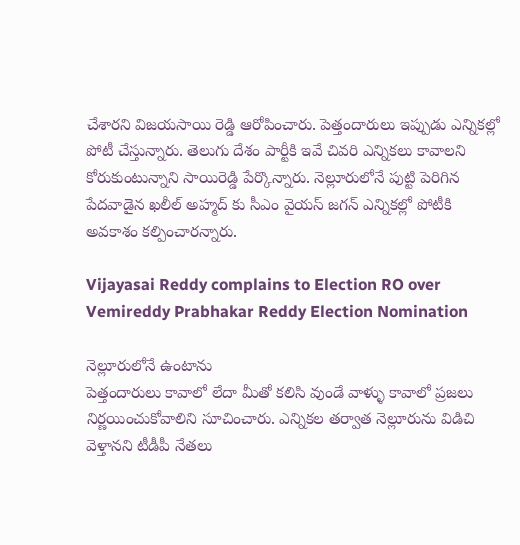చేశారని విజయసాయి రెడ్డి ఆరోపించారు. పెత్తందారులు ఇప్పుడు ఎన్నికల్లో పోటీ చేస్తున్నారు. తెలుగు దేశం పార్టీకి ఇవే చివరి ఎన్నికలు కావాలని కోరుకుంటున్నాని సాయిరెడ్డి పేర్కొన్నారు. నెల్లూరులోనే పుట్టి పెరిగిన పేదవాడైన ఖలీల్ అహ్మద్ కు సీఎం వైయ‌స్ జగన్ ఎన్నికల్లో పోటీకి అవకాశం కల్పించారన్నారు.

Vijayasai Reddy complains to Election RO over Vemireddy Prabhakar Reddy Election Nomination

నెల్లూరులోనే ఉంటాను
పెత్తందారులు కావాలో లేదా మీతో కలిసి వుండే వాళ్ళు కావాలో ప్రజలు నిర్ణయించుకోవాలిని సూచించారు. ఎన్నికల తర్వాత నెల్లూరును విడిచి వెళ్తానని టీడీపీ నేతలు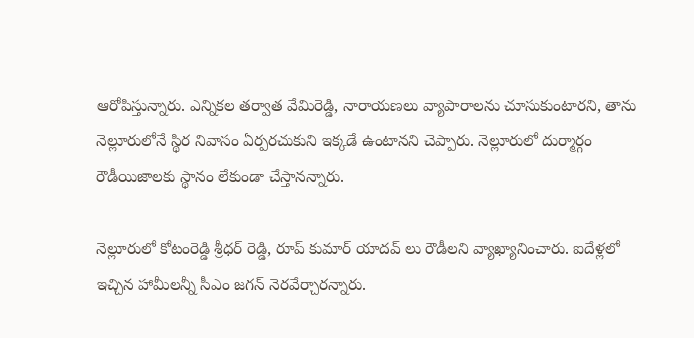ఆరోపిస్తున్నారు. ఎన్నికల తర్వాత వేమిరెడ్డి, నారాయణలు వ్యాపారాలను చూసుకుంటారని, తాను నెల్లూరులోనే స్థిర నివాసం ఏర్పరచుకుని ఇక్కడే ఉంటానని చెప్పారు. నెల్లూరులో దుర్మార్గం రౌడీయిజాలకు స్థానం లేకుండా చేస్తానన్నారు.

నెల్లూరులో కోటంరెడ్డి శ్రీధర్ రెడ్డి, రూప్ కుమార్ యాదవ్ లు రౌడీలని వ్యాఖ్యానించారు. ఐదేళ్లలో ఇచ్చిన హామీలన్నీ సీఎం జగన్ నెరవేర్చారన్నారు.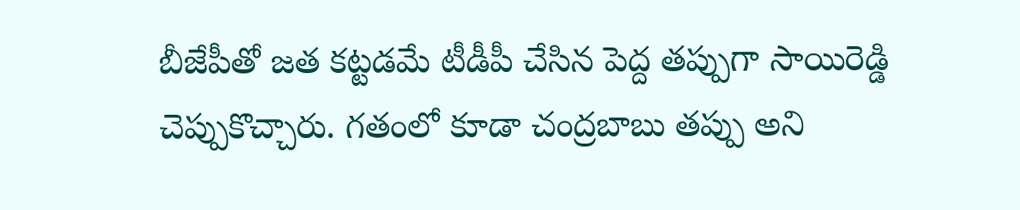బీజేపీతో జత కట్టడమే టీడీపీ చేసిన పెద్ద తప్పుగా సాయిరెడ్డి చెప్పుకొచ్చారు. గతంలో కూడా చంద్రబాబు తప్పు అని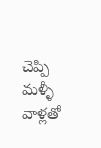చెప్పి మళ్ళీ వాళ్లతో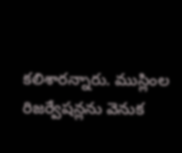కలిశారన్నారు. ముస్లింల రిజర్వేషన్లను వెనుక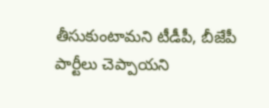తీసుకుంటామని టీడీపీ, బీజేపీ పార్టీలు చెప్పాయ‌ని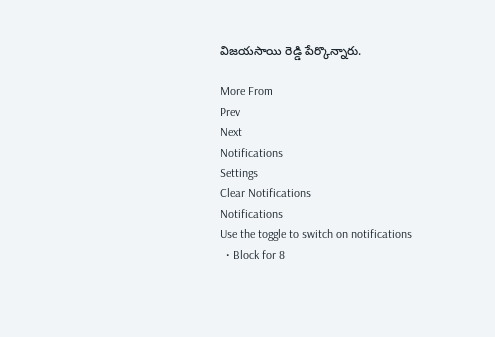విజయసాయి రెడ్డి పేర్కొన్నారు.

More From
Prev
Next
Notifications
Settings
Clear Notifications
Notifications
Use the toggle to switch on notifications
  • Block for 8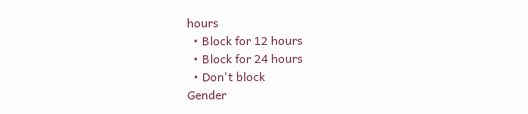hours
  • Block for 12 hours
  • Block for 24 hours
  • Don't block
Gender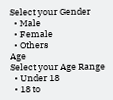Select your Gender
  • Male
  • Female
  • Others
Age
Select your Age Range
  • Under 18
  • 18 to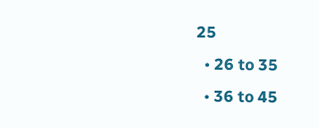25
  • 26 to 35
  • 36 to 45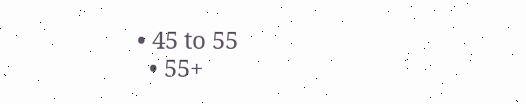• 45 to 55
  • 55+